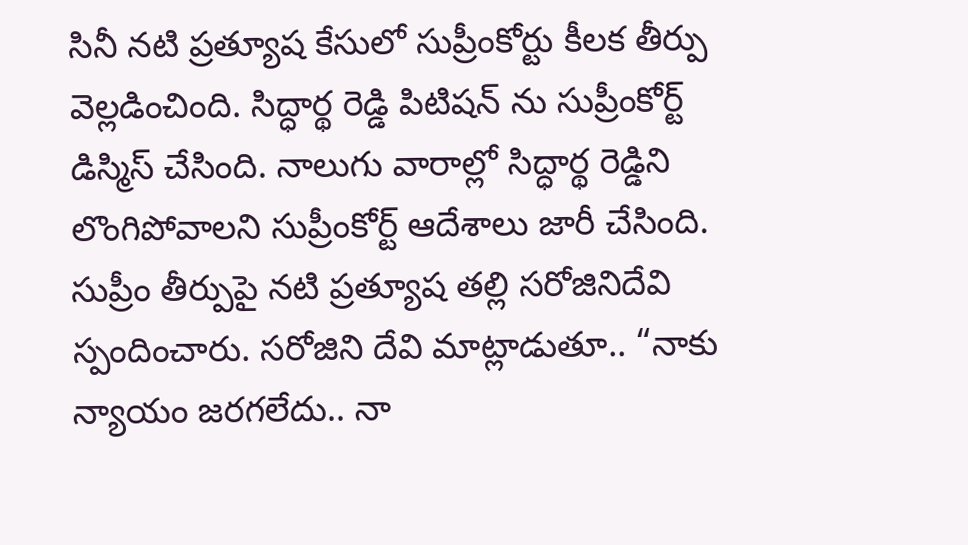సినీ నటి ప్రత్యూష కేసులో సుప్రీంకోర్టు కీలక తీర్పు వెల్లడించింది. సిద్ధార్థ రెడ్డి పిటిషన్ ను సుప్రీంకోర్ట్ డిస్మిస్ చేసింది. నాలుగు వారాల్లో సిద్ధార్థ రెడ్డిని లొంగిపోవాలని సుప్రీంకోర్ట్ ఆదేశాలు జారీ చేసింది. సుప్రీం తీర్పుపై నటి ప్రత్యూష తల్లి సరోజినిదేవి స్పందించారు. సరోజిని దేవి మాట్లాడుతూ.. “నాకు న్యాయం జరగలేదు.. నా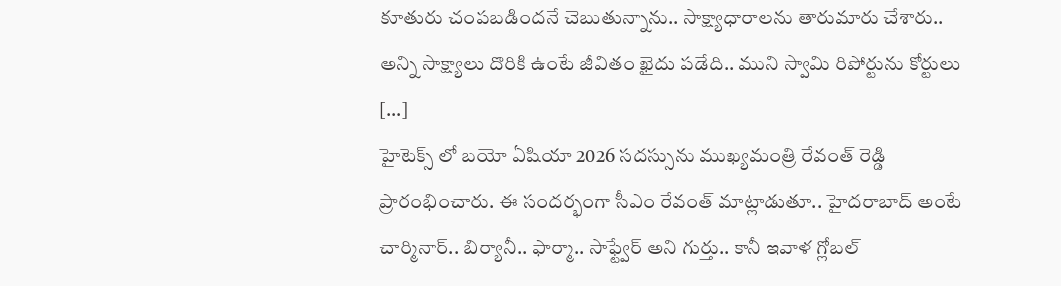కూతురు చంపబడిందనే చెబుతున్నాను.. సాక్ష్యాధారాలను తారుమారు చేశారు.. అన్ని సాక్ష్యాలు దొరికి ఉంటే జీవితం ఖైదు పడేది.. ముని స్వామి రిపోర్టును కోర్టులు […]
హైటెక్స్ లో బయో ఏషియా 2026 సదస్సును ముఖ్యమంత్రి రేవంత్ రెడ్డి ప్రారంభించారు. ఈ సందర్భంగా సీఎం రేవంత్ మాట్లాడుతూ.. హైదరాబాద్ అంటే చార్మినార్.. బిర్యానీ.. ఫార్మా.. సాఫ్ట్వేర్ అని గుర్తు.. కానీ ఇవాళ గ్లోబల్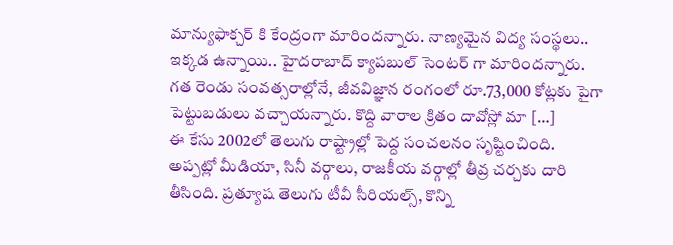మాన్యుఫాక్చర్ కి కేంద్రంగా మారిందన్నారు. నాణ్యమైన విద్య సంస్థలు.. ఇక్కడ ఉన్నాయి.. హైదరాబాద్ క్యాపబుల్ సెంటర్ గా మారిందన్నారు. గత రెండు సంవత్సరాల్లోనే, జీవవిజ్ఞాన రంగంలో రూ.73,000 కోట్లకు పైగా పెట్టుబడులు వచ్చాయన్నారు. కొద్ది వారాల క్రితం దావోస్లో మా […]
ఈ కేసు 2002లో తెలుగు రాష్ట్రాల్లో పెద్ద సంచలనం సృష్టించింది. అప్పట్లో మీడియా, సినీ వర్గాలు, రాజకీయ వర్గాల్లో తీవ్ర చర్చకు దారి తీసింది. ప్రత్యూష తెలుగు టీవీ సీరియల్స్, కొన్ని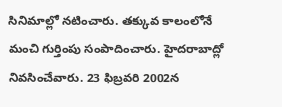సినిమాల్లో నటించారు. తక్కువ కాలంలోనే మంచి గుర్తింపు సంపాదించారు. హైదరాబాద్లో నివసించేవారు. 23 ఫిబ్రవరి 2002న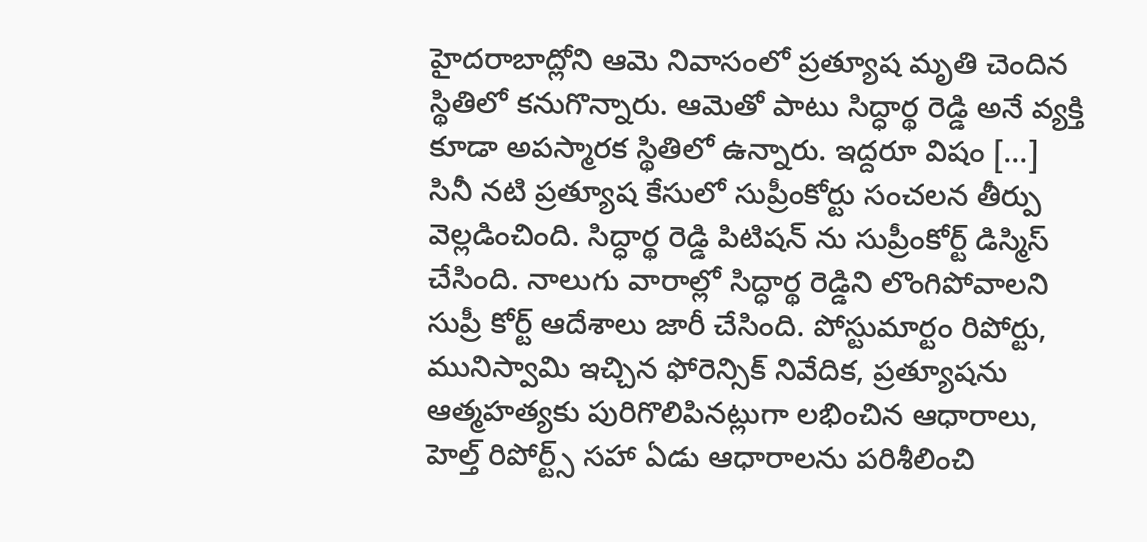హైదరాబాద్లోని ఆమె నివాసంలో ప్రత్యూష మృతి చెందిన స్థితిలో కనుగొన్నారు. ఆమెతో పాటు సిద్ధార్థ రెడ్డి అనే వ్యక్తి కూడా అపస్మారక స్థితిలో ఉన్నారు. ఇద్దరూ విషం […]
సినీ నటి ప్రత్యూష కేసులో సుప్రీంకోర్టు సంచలన తీర్పు వెల్లడించింది. సిద్ధార్థ రెడ్డి పిటిషన్ ను సుప్రీంకోర్ట్ డిస్మిస్ చేసింది. నాలుగు వారాల్లో సిద్ధార్థ రెడ్డిని లొంగిపోవాలని సుప్రీ కోర్ట్ ఆదేశాలు జారీ చేసింది. పోస్టుమార్టం రిపోర్టు, మునిస్వామి ఇచ్చిన ఫోరెన్సిక్ నివేదిక, ప్రత్యూషను ఆత్మహత్యకు పురిగొలిపినట్లుగా లభించిన ఆధారాలు, హెల్త్ రిపోర్ట్స్ సహా ఏడు ఆధారాలను పరిశీలించి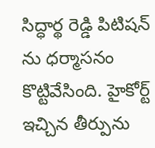సిద్ధార్థ రెడ్డి పిటిషన్ ను ధర్మాసనం కొట్టివేసింది. హైకోర్ట్ ఇచ్చిన తీర్పును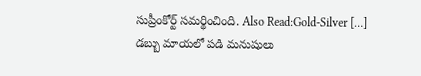సుప్రీంకోర్ట్ సమర్థించింది. Also Read:Gold-Silver […]
డబ్బు మాయలో పడి మనుషులు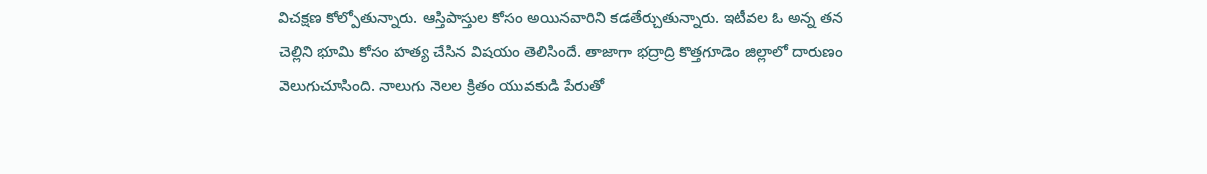విచక్షణ కోల్పోతున్నారు. ఆస్తిపాస్తుల కోసం అయినవారిని కడతేర్చుతున్నారు. ఇటీవల ఓ అన్న తన చెల్లిని భూమి కోసం హత్య చేసిన విషయం తెలిసిందే. తాజాగా భద్రాద్రి కొత్తగూడెం జిల్లాలో దారుణం వెలుగుచూసింది. నాలుగు నెలల క్రితం యువకుడి పేరుతో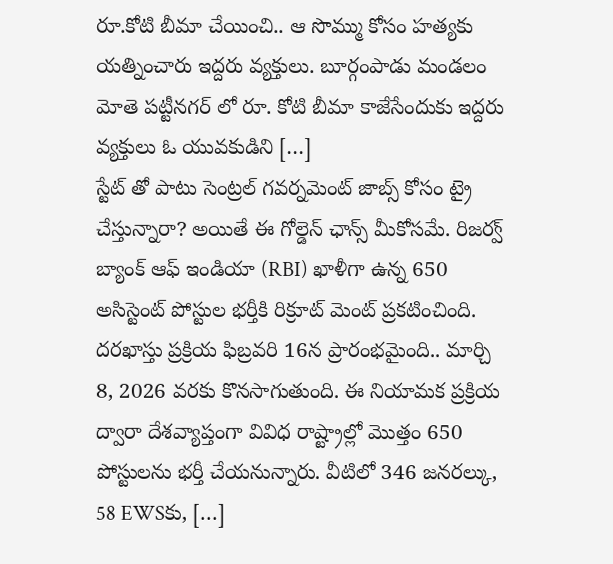రూ.కోటి బీమా చేయించి.. ఆ సొమ్ము కోసం హత్యకు యత్నించారు ఇద్దరు వ్యక్తులు. బూర్గంపాడు మండలం మోతె పట్టీనగర్ లో రూ. కోటి బీమా కాజేసేందుకు ఇద్దరు వ్యక్తులు ఓ యువకుడిని […]
స్టేట్ తో పాటు సెంట్రల్ గవర్నమెంట్ జాబ్స్ కోసం ట్రై చేస్తున్నారా? అయితే ఈ గోల్డెన్ ఛాన్స్ మీకోసమే. రిజర్వ్ బ్యాంక్ ఆఫ్ ఇండియా (RBI) ఖాళీగా ఉన్న 650 అసిస్టెంట్ పోస్టుల భర్తీకి రిక్రూట్ మెంట్ ప్రకటించింది. దరఖాస్తు ప్రక్రియ ఫిబ్రవరి 16న ప్రారంభమైంది.. మార్చి 8, 2026 వరకు కొనసాగుతుంది. ఈ నియామక ప్రక్రియ ద్వారా దేశవ్యాప్తంగా వివిధ రాష్ట్రాల్లో మొత్తం 650 పోస్టులను భర్తీ చేయనున్నారు. వీటిలో 346 జనరల్కు, 58 EWSకు, […]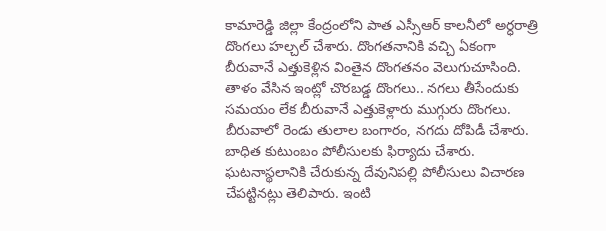కామారెడ్డి జిల్లా కేంద్రంలోని పాత ఎస్సీఆర్ కాలనీలో అర్ధరాత్రి దొంగలు హల్చల్ చేశారు. దొంగతనానికి వచ్చి ఏకంగా బీరువానే ఎత్తుకెళ్లిన వింతైన దొంగతనం వెలుగుచూసింది. తాళం వేసిన ఇంట్లో చొరబడ్డ దొంగలు.. నగలు తీసేందుకు సమయం లేక బీరువానే ఎత్తుకెళ్లారు ముగ్గురు దొంగలు. బీరువాలో రెండు తులాల బంగారం, నగదు దోపిడీ చేశారు. బాధిత కుటుంబం పోలీసులకు ఫిర్యాదు చేశారు. ఘటనాస్థలానికి చేరుకున్న దేవునిపల్లి పోలీసులు విచారణ చేపట్టినట్లు తెలిపారు. ఇంటి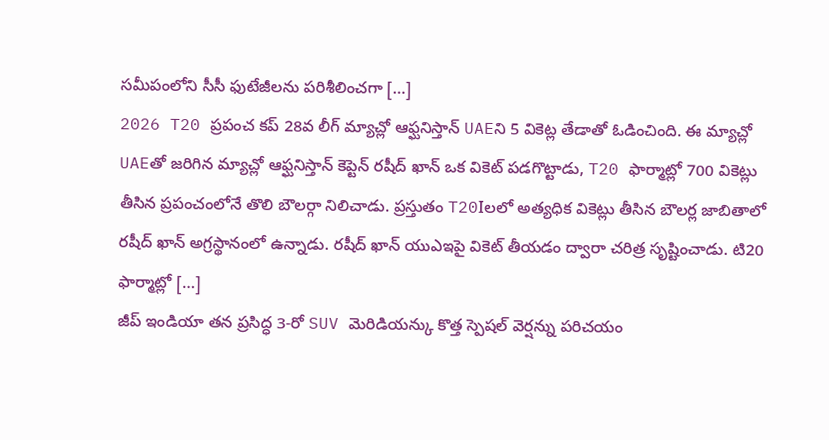సమీపంలోని సీసీ ఫుటేజీలను పరిశీలించగా […]
2026 T20 ప్రపంచ కప్ 28వ లీగ్ మ్యాచ్లో ఆఫ్ఘనిస్తాన్ UAEని 5 వికెట్ల తేడాతో ఓడించింది. ఈ మ్యాచ్లో UAEతో జరిగిన మ్యాచ్లో ఆఫ్ఘనిస్తాన్ కెప్టెన్ రషీద్ ఖాన్ ఒక వికెట్ పడగొట్టాడు, T20 ఫార్మాట్లో 700 వికెట్లు తీసిన ప్రపంచంలోనే తొలి బౌలర్గా నిలిచాడు. ప్రస్తుతం T20Iలలో అత్యధిక వికెట్లు తీసిన బౌలర్ల జాబితాలో రషీద్ ఖాన్ అగ్రస్థానంలో ఉన్నాడు. రషీద్ ఖాన్ యుఎఇపై వికెట్ తీయడం ద్వారా చరిత్ర సృష్టించాడు. టి20 ఫార్మాట్లో […]
జీప్ ఇండియా తన ప్రసిద్ధ 3-రో SUV మెరిడియన్కు కొత్త స్పెషల్ వెర్షన్ను పరిచయం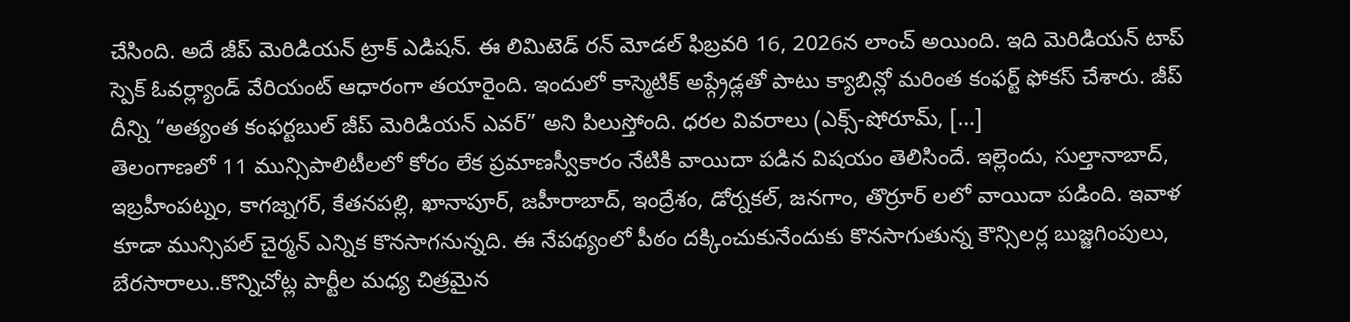చేసింది. అదే జీప్ మెరిడియన్ ట్రాక్ ఎడిషన్. ఈ లిమిటెడ్ రన్ మోడల్ ఫిబ్రవరి 16, 2026న లాంచ్ అయింది. ఇది మెరిడియన్ టాప్ స్పెక్ ఓవర్ల్యాండ్ వేరియంట్ ఆధారంగా తయారైంది. ఇందులో కాస్మెటిక్ అప్గ్రేడ్లతో పాటు క్యాబిన్లో మరింత కంఫర్ట్ ఫోకస్ చేశారు. జీప్ దీన్ని “అత్యంత కంఫర్టబుల్ జీప్ మెరిడియన్ ఎవర్” అని పిలుస్తోంది. ధరల వివరాలు (ఎక్స్-షోరూమ్, […]
తెలంగాణలో 11 మున్సిపాలిటీలలో కోరం లేక ప్రమాణస్వీకారం నేటికి వాయిదా పడిన విషయం తెలిసిందే. ఇల్లెందు, సుల్తానాబాద్, ఇబ్రహీంపట్నం, కాగజ్నగర్, కేతనపల్లి, ఖానాపూర్, జహీరాబాద్, ఇంద్రేశం, డోర్నకల్, జనగాం, తొర్రూర్ లలో వాయిదా పడింది. ఇవాళ కూడా మున్సిపల్ చైర్మన్ ఎన్నిక కొనసాగనున్నది. ఈ నేపథ్యంలో పీఠం దక్కించుకునేందుకు కొనసాగుతున్న కౌన్సిలర్ల బుజ్జగింపులు, బేరసారాలు..కొన్నిచోట్ల పార్టీల మధ్య చిత్రమైన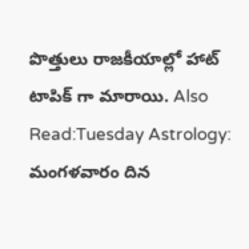పొత్తులు రాజకీయాల్లో హాట్ టాపిక్ గా మారాయి. Also Read:Tuesday Astrology: మంగళవారం దిన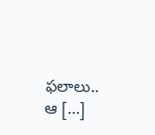ఫలాలు.. ఆ […]